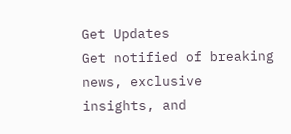Get Updates
Get notified of breaking news, exclusive insights, and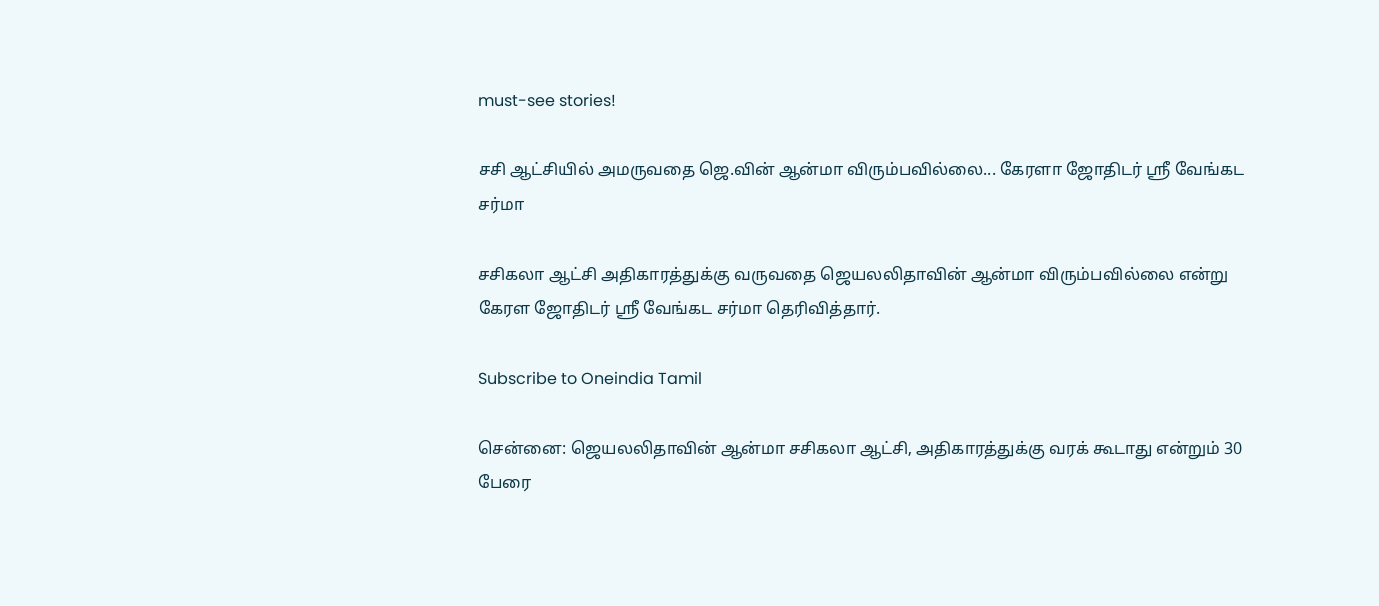must-see stories!

சசி ஆட்சியில் அமருவதை ஜெ.வின் ஆன்மா விரும்பவில்லை... கேரளா ஜோதிடர் ஸ்ரீ வேங்கட சர்மா

சசிகலா ஆட்சி அதிகாரத்துக்கு வருவதை ஜெயலலிதாவின் ஆன்மா விரும்பவில்லை என்று கேரள ஜோதிடர் ஸ்ரீ வேங்கட சர்மா தெரிவித்தார்.

Subscribe to Oneindia Tamil

சென்னை: ஜெயலலிதாவின் ஆன்மா சசிகலா ஆட்சி, அதிகாரத்துக்கு வரக் கூடாது என்றும் 30 பேரை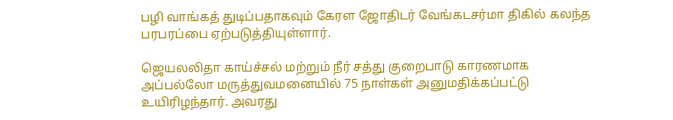பழி வாங்கத் துடிப்பதாகவும் கேரள ஜோதிடர் வேங்கடசர்மா திகில் கலந்த பரபரப்பை ஏற்படுத்தியுள்ளார்.

ஜெயலலிதா காய்ச்சல் மற்றும் நீர் சத்து குறைபாடு காரணமாக அப்பல்லோ மருத்துவமனையில் 75 நாள்கள் அனுமதிக்கப்பட்டு உயிரிழந்தார். அவரது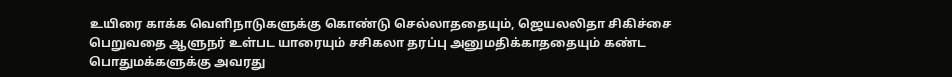உயிரை காக்க வெளிநாடுகளுக்கு கொண்டு செல்லாததையும், ஜெயலலிதா சிகிச்சை பெறுவதை ஆளுநர் உள்பட யாரையும் சசிகலா தரப்பு அனுமதிக்காததையும் கண்ட பொதுமக்களுக்கு அவரது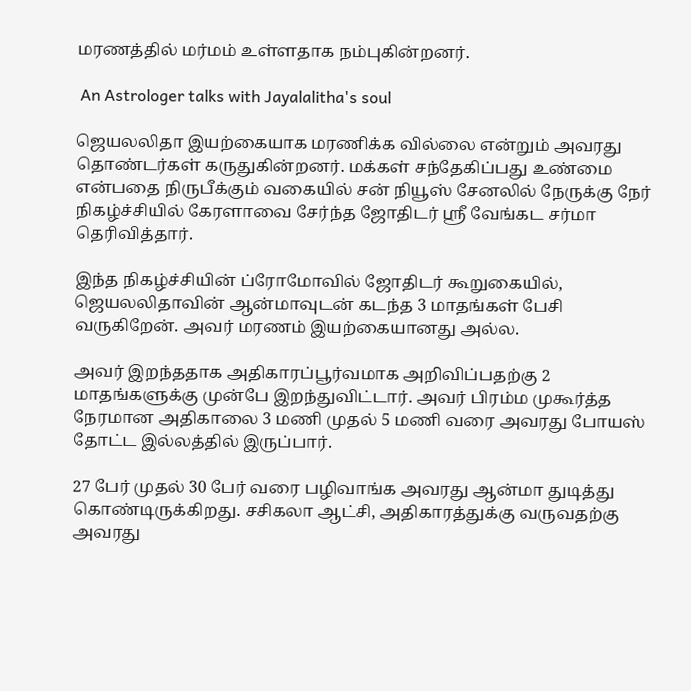மரணத்தில் மர்மம் உள்ளதாக நம்புகின்றனர்.

 An Astrologer talks with Jayalalitha's soul

ஜெயலலிதா இயற்கையாக மரணிக்க வில்லை என்றும் அவரது தொண்டர்கள் கருதுகின்றனர். மக்கள் சந்தேகிப்பது உண்மை என்பதை நிருபீக்கும் வகையில் சன் நியூஸ் சேனலில் நேருக்கு நேர் நிகழ்ச்சியில் கேரளாவை சேர்ந்த ஜோதிடர் ஸ்ரீ வேங்கட சர்மா தெரிவித்தார்.

இந்த நிகழ்ச்சியின் ப்ரோமோவில் ஜோதிடர் கூறுகையில், ஜெயலலிதாவின் ஆன்மாவுடன் கடந்த 3 மாதங்கள் பேசி வருகிறேன். அவர் மரணம் இயற்கையானது அல்ல.

அவர் இறந்ததாக அதிகாரப்பூர்வமாக அறிவிப்பதற்கு 2 மாதங்களுக்கு முன்பே இறந்துவிட்டார். அவர் பிரம்ம முகூர்த்த நேரமான அதிகாலை 3 மணி முதல் 5 மணி வரை அவரது போயஸ் தோட்ட இல்லத்தில் இருப்பார்.

27 பேர் முதல் 30 பேர் வரை பழிவாங்க அவரது ஆன்மா துடித்து கொண்டிருக்கிறது. சசிகலா ஆட்சி, அதிகாரத்துக்கு வருவதற்கு அவரது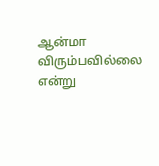ஆன்மா விரும்பவில்லை என்று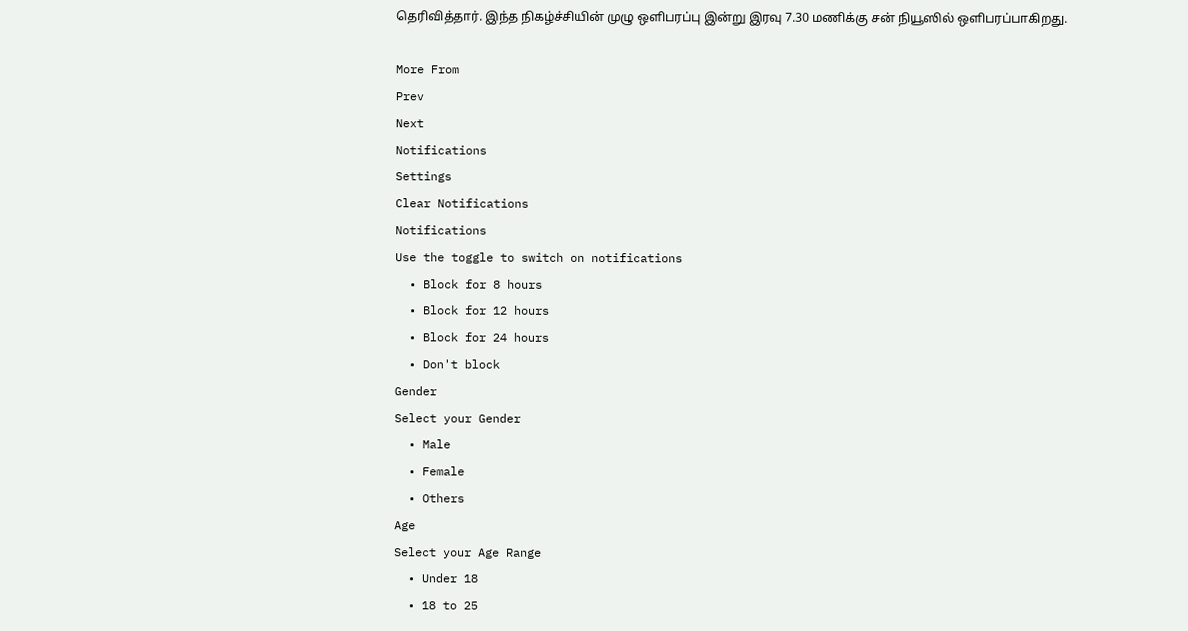தெரிவித்தார். இந்த நிகழ்ச்சியின் முழு ஒளிபரப்பு இன்று இரவு 7.30 மணிக்கு சன் நியூஸில் ஒளிபரப்பாகிறது.

More From
Prev
Next
Notifications
Settings
Clear Notifications
Notifications
Use the toggle to switch on notifications
  • Block for 8 hours
  • Block for 12 hours
  • Block for 24 hours
  • Don't block
Gender
Select your Gender
  • Male
  • Female
  • Others
Age
Select your Age Range
  • Under 18
  • 18 to 25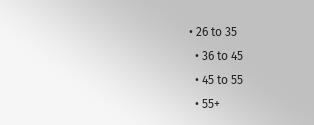• 26 to 35
  • 36 to 45
  • 45 to 55
  • 55+